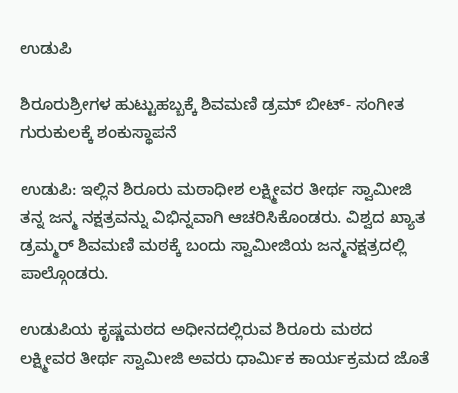ಉಡುಪಿ

ಶಿರೂರುಶ್ರೀಗಳ ಹುಟ್ಟುಹಬ್ಬಕ್ಕೆ ಶಿವಮಣಿ ಡ್ರಮ್ ಬೀಟ್- ಸಂಗೀತ ಗುರುಕುಲಕ್ಕೆ ಶಂಕುಸ್ಥಾಪನೆ

ಉಡುಪಿ: ಇಲ್ಲಿನ ಶಿರೂರು ಮಠಾಧೀಶ ಲಕ್ಷ್ಮೀವರ ತೀರ್ಥ ಸ್ವಾಮೀಜಿ ತನ್ನ ಜನ್ಮ ನಕ್ಷತ್ರವನ್ನು ವಿಭಿನ್ನವಾಗಿ ಆಚರಿಸಿಕೊಂಡರು. ವಿಶ್ವದ ಖ್ಯಾತ ಡ್ರಮ್ಮರ್ ಶಿವಮಣಿ ಮಠಕ್ಕೆ ಬಂದು ಸ್ವಾಮೀಜಿಯ ಜನ್ಮನಕ್ಷತ್ರದಲ್ಲಿ ಪಾಲ್ಗೊಂಡರು.

ಉಡುಪಿಯ ಕೃಷ್ಣಮಠದ ಅಧೀನದಲ್ಲಿರುವ ಶಿರೂರು ಮಠದ ಲಕ್ಷ್ಮೀವರ ತೀರ್ಥ ಸ್ವಾಮೀಜಿ ಅವರು ಧಾರ್ಮಿಕ ಕಾರ್ಯಕ್ರಮದ ಜೊತೆ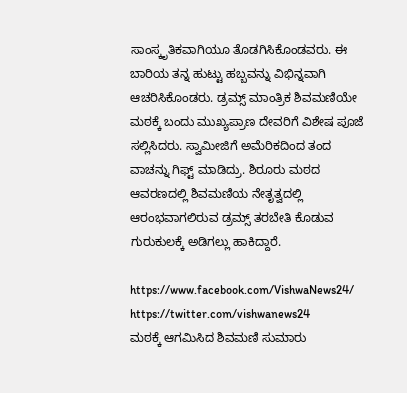ಸಾಂಸ್ಕೃತಿಕವಾಗಿಯೂ ತೊಡಗಿಸಿಕೊಂಡವರು. ಈ ಬಾರಿಯ ತನ್ನ ಹುಟ್ಟು ಹಬ್ಬವನ್ನು ವಿಭಿನ್ನವಾಗಿ ಆಚರಿಸಿಕೊಂಡರು. ಡ್ರಮ್ಸ್ ಮಾಂತ್ರಿಕ ಶಿವಮಣಿಯೇ ಮಠಕ್ಕೆ ಬಂದು ಮುಖ್ಯಪ್ರಾಣ ದೇವರಿಗೆ ವಿಶೇಷ ಪೂಜೆ ಸಲ್ಲಿಸಿದರು. ಸ್ವಾಮೀಜಿಗೆ ಅಮೆರಿಕದಿಂದ ತಂದ ವಾಚನ್ನು ಗಿಫ್ಟ್ ಮಾಡಿದ್ರು. ಶಿರೂರು ಮಠದ ಆವರಣದಲ್ಲಿ ಶಿವಮಣಿಯ ನೇತೃತ್ವದಲ್ಲಿ ಆರಂಭವಾಗಲಿರುವ ಡ್ರಮ್ಸ್ ತರಬೇತಿ ಕೊಡುವ ಗುರುಕುಲಕ್ಕೆ ಅಡಿಗಲ್ಲು ಹಾಕಿದ್ದಾರೆ.

https://www.facebook.com/VishwaNews24/ https://twitter.com/vishwanews24
ಮಠಕ್ಕೆ ಆಗಮಿಸಿದ ಶಿವಮಣಿ ಸುಮಾರು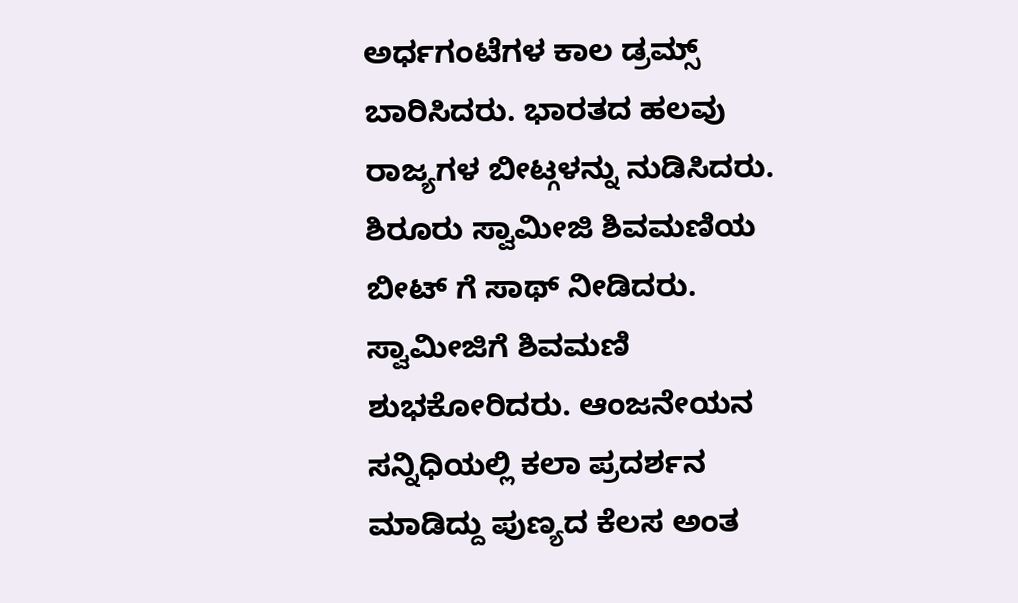ಅರ್ಧಗಂಟೆಗಳ ಕಾಲ ಡ್ರಮ್ಸ್ ಬಾರಿಸಿದರು. ಭಾರತದ ಹಲವು ರಾಜ್ಯಗಳ ಬೀಟ್ಗಳನ್ನು ನುಡಿಸಿದರು. ಶಿರೂರು ಸ್ವಾಮೀಜಿ ಶಿವಮಣಿಯ ಬೀಟ್ ಗೆ ಸಾಥ್ ನೀಡಿದರು. ಸ್ವಾಮೀಜಿಗೆ ಶಿವಮಣಿ ಶುಭಕೋರಿದರು. ಆಂಜನೇಯನ ಸನ್ನಿಧಿಯಲ್ಲಿ ಕಲಾ ಪ್ರದರ್ಶನ ಮಾಡಿದ್ದು ಪುಣ್ಯದ ಕೆಲಸ ಅಂತ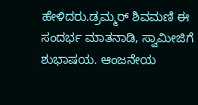ಹೇಳಿದರು.ಡ್ರಮ್ಮರ್ ಶಿವಮಣಿ ಈ ಸಂದರ್ಭ ಮಾತನಾಡಿ, ಸ್ವಾಮೀಜಿಗೆ ಶುಭಾಷಯ. ಆಂಜನೇಯ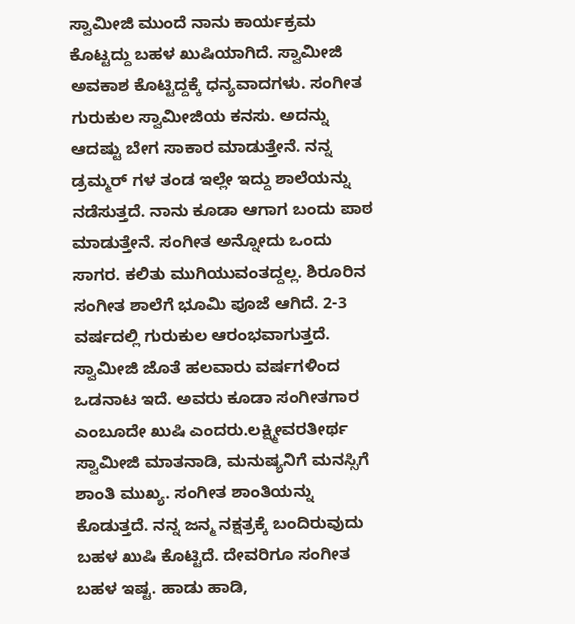ಸ್ವಾಮೀಜಿ ಮುಂದೆ ನಾನು ಕಾರ್ಯಕ್ರಮ ಕೊಟ್ಟದ್ದು ಬಹಳ ಖುಷಿಯಾಗಿದೆ. ಸ್ವಾಮೀಜಿ ಅವಕಾಶ ಕೊಟ್ಟಿದ್ದಕ್ಕೆ ಧನ್ಯವಾದಗಳು. ಸಂಗೀತ ಗುರುಕುಲ ಸ್ವಾಮೀಜಿಯ ಕನಸು. ಅದನ್ನು ಆದಷ್ಟು ಬೇಗ ಸಾಕಾರ ಮಾಡುತ್ತೇನೆ. ನನ್ನ ಡ್ರಮ್ಮರ್ ಗಳ ತಂಡ ಇಲ್ಲೇ ಇದ್ದು ಶಾಲೆಯನ್ನು ನಡೆಸುತ್ತದೆ. ನಾನು ಕೂಡಾ ಆಗಾಗ ಬಂದು ಪಾಠ ಮಾಡುತ್ತೇನೆ. ಸಂಗೀತ ಅನ್ನೋದು ಒಂದು ಸಾಗರ. ಕಲಿತು ಮುಗಿಯುವಂತದ್ದಲ್ಲ. ಶಿರೂರಿನ ಸಂಗೀತ ಶಾಲೆಗೆ ಭೂಮಿ ಪೂಜೆ ಆಗಿದೆ. 2-3 ವರ್ಷದಲ್ಲಿ ಗುರುಕುಲ ಆರಂಭವಾಗುತ್ತದೆ. ಸ್ವಾಮೀಜಿ ಜೊತೆ ಹಲವಾರು ವರ್ಷಗಳಿಂದ ಒಡನಾಟ ಇದೆ. ಅವರು ಕೂಡಾ ಸಂಗೀತಗಾರ ಎಂಬೂದೇ ಖುಷಿ ಎಂದರು.ಲಕ್ಷ್ಮೀವರತೀರ್ಥ ಸ್ವಾಮೀಜಿ ಮಾತನಾಡಿ, ಮನುಷ್ಯನಿಗೆ ಮನಸ್ಸಿಗೆ ಶಾಂತಿ ಮುಖ್ಯ. ಸಂಗೀತ ಶಾಂತಿಯನ್ನು ಕೊಡುತ್ತದೆ. ನನ್ನ ಜನ್ಮ ನಕ್ಷತ್ರಕ್ಕೆ ಬಂದಿರುವುದು ಬಹಳ ಖುಷಿ ಕೊಟ್ಟಿದೆ. ದೇವರಿಗೂ ಸಂಗೀತ ಬಹಳ ಇಷ್ಟ. ಹಾಡು ಹಾಡಿ,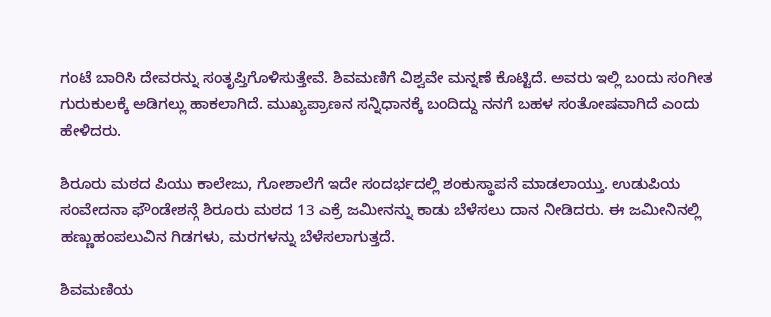ಗಂಟೆ ಬಾರಿಸಿ ದೇವರನ್ನು ಸಂತೃಪ್ತಿಗೊಳಿಸುತ್ತೇವೆ. ಶಿವಮಣಿಗೆ ವಿಶ್ವವೇ ಮನ್ನಣೆ ಕೊಟ್ಟಿದೆ. ಅವರು ಇಲ್ಲಿ ಬಂದು ಸಂಗೀತ ಗುರುಕುಲಕ್ಕೆ ಅಡಿಗಲ್ಲು ಹಾಕಲಾಗಿದೆ. ಮುಖ್ಯಪ್ರಾಣನ ಸನ್ನಿಧಾನಕ್ಕೆ ಬಂದಿದ್ದು ನನಗೆ ಬಹಳ ಸಂತೋಷವಾಗಿದೆ ಎಂದು ಹೇಳಿದರು.

ಶಿರೂರು ಮಠದ ಪಿಯು ಕಾಲೇಜು, ಗೋಶಾಲೆಗೆ ಇದೇ ಸಂದರ್ಭದಲ್ಲಿ ಶಂಕುಸ್ಥಾಪನೆ ಮಾಡಲಾಯ್ತು. ಉಡುಪಿಯ ಸಂವೇದನಾ ಫೌಂಡೇಶನ್ಗೆ ಶಿರೂರು ಮಠದ 13 ಎಕ್ರೆ ಜಮೀನನ್ನು ಕಾಡು ಬೆಳೆಸಲು ದಾನ ನೀಡಿದರು. ಈ ಜಮೀನಿನಲ್ಲಿ ಹಣ್ಣುಹಂಪಲುವಿನ ಗಿಡಗಳು, ಮರಗಳನ್ನು ಬೆಳೆಸಲಾಗುತ್ತದೆ.

ಶಿವಮಣಿಯ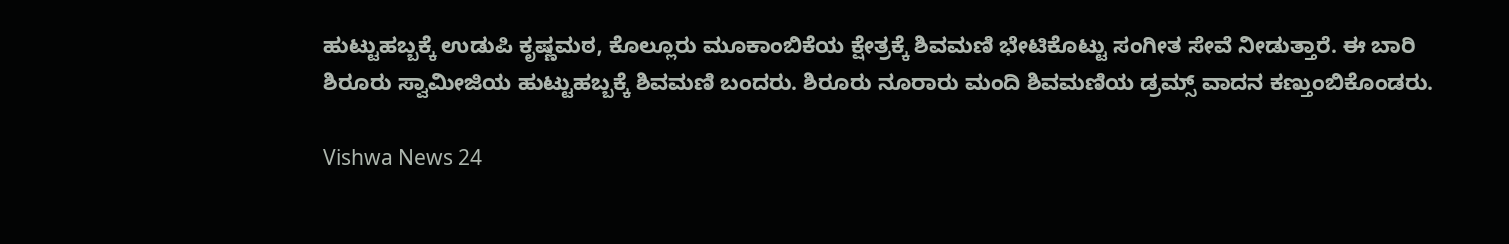ಹುಟ್ಟುಹಬ್ಬಕ್ಕೆ ಉಡುಪಿ ಕೃಷ್ಣಮಠ, ಕೊಲ್ಲೂರು ಮೂಕಾಂಬಿಕೆಯ ಕ್ಷೇತ್ರಕ್ಕೆ ಶಿವಮಣಿ ಭೇಟಿಕೊಟ್ಟು ಸಂಗೀತ ಸೇವೆ ನೀಡುತ್ತಾರೆ. ಈ ಬಾರಿ ಶಿರೂರು ಸ್ವಾಮೀಜಿಯ ಹುಟ್ಟುಹಬ್ಬಕ್ಕೆ ಶಿವಮಣಿ ಬಂದರು. ಶಿರೂರು ನೂರಾರು ಮಂದಿ ಶಿವಮಣಿಯ ಡ್ರಮ್ಸ್ ವಾದನ ಕಣ್ತುಂಬಿಕೊಂಡರು.

Vishwa News 24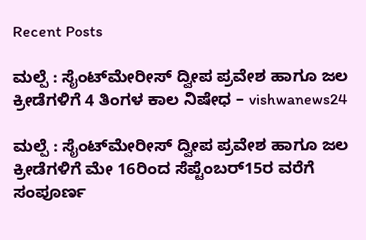Recent Posts

ಮಲ್ಪೆ : ಸೈಂಟ್‌ಮೇರೀಸ್‌ ದ್ವೀಪ ಪ್ರವೇಶ ಹಾಗೂ ಜಲ ಕ್ರೀಡೆಗಳಿಗೆ 4 ತಿಂಗಳ ಕಾಲ ನಿಷೇಧ – vishwanews24

ಮಲ್ಪೆ : ಸೈಂಟ್‌ಮೇರೀಸ್‌ ದ್ವೀಪ ಪ್ರವೇಶ ಹಾಗೂ ಜಲ ಕ್ರೀಡೆಗಳಿಗೆ ಮೇ 16ರಿಂದ ಸೆಪ್ಟೆಂಬರ್15ರ ವರೆಗೆ ಸಂಪೂರ್ಣ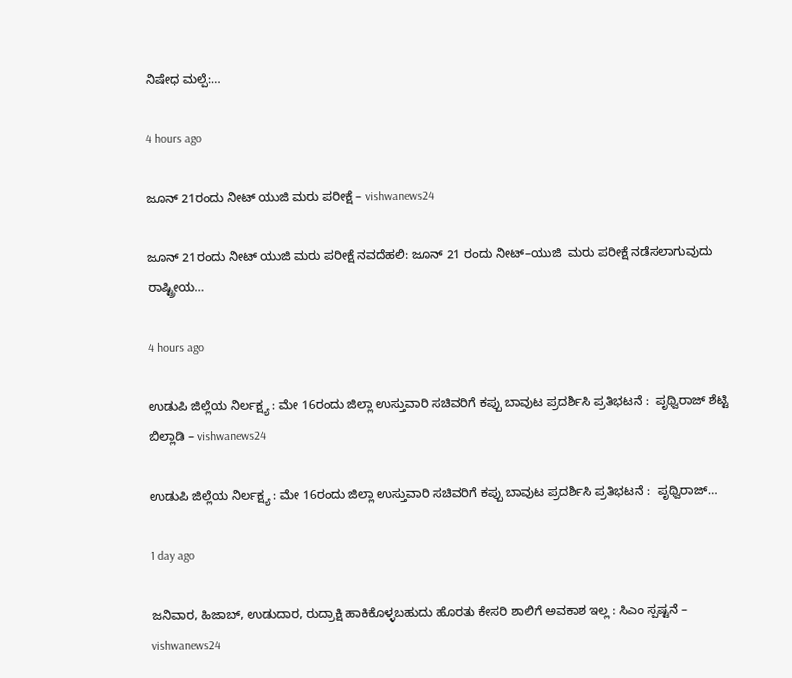ನಿಷೇಧ ಮಲ್ಪೆ:…

4 hours ago

ಜೂನ್‌ 21ರಂದು ನೀಟ್‌ ಯುಜಿ ಮರು ಪರೀಕ್ಷೆ – vishwanews24

ಜೂನ್‌ 21ರಂದು ನೀಟ್‌ ಯುಜಿ ಮರು ಪರೀಕ್ಷೆ ನವದೆಹಲಿ: ಜೂನ್‌ 21 ರಂದು ನೀಟ್‌–ಯುಜಿ  ಮರು ಪರೀಕ್ಷೆ ನಡೆಸಲಾಗುವುದು ರಾಷ್ಟ್ರೀಯ…

4 hours ago

ಉಡುಪಿ ಜಿಲ್ಲೆಯ ನಿರ್ಲಕ್ಷ್ಯ : ಮೇ 16ರಂದು ಜಿಲ್ಲಾ ಉಸ್ತುವಾರಿ ಸಚಿವರಿಗೆ ಕಪ್ಪು ಬಾವುಟ ಪ್ರದರ್ಶಿಸಿ ಪ್ರತಿಭಟನೆ :  ಪೃಥ್ವಿರಾಜ್ ಶೆಟ್ಟಿ ಬಿಲ್ಲಾಡಿ – vishwanews24

ಉಡುಪಿ ಜಿಲ್ಲೆಯ ನಿರ್ಲಕ್ಷ್ಯ : ಮೇ 16ರಂದು ಜಿಲ್ಲಾ ಉಸ್ತುವಾರಿ ಸಚಿವರಿಗೆ ಕಪ್ಪು ಬಾವುಟ ಪ್ರದರ್ಶಿಸಿ ಪ್ರತಿಭಟನೆ :  ಪೃಥ್ವಿರಾಜ್…

1 day ago

ಜನಿವಾರ, ಹಿಜಾಬ್, ಉಡುದಾರ, ರುದ್ರಾಕ್ಷಿ ಹಾಕಿಕೊಳ್ಳಬಹುದು ಹೊರತು ಕೇಸರಿ ಶಾಲಿಗೆ ಅವಕಾಶ ಇಲ್ಲ : ಸಿಎಂ ಸ್ಪಷ್ಟನೆ – vishwanews24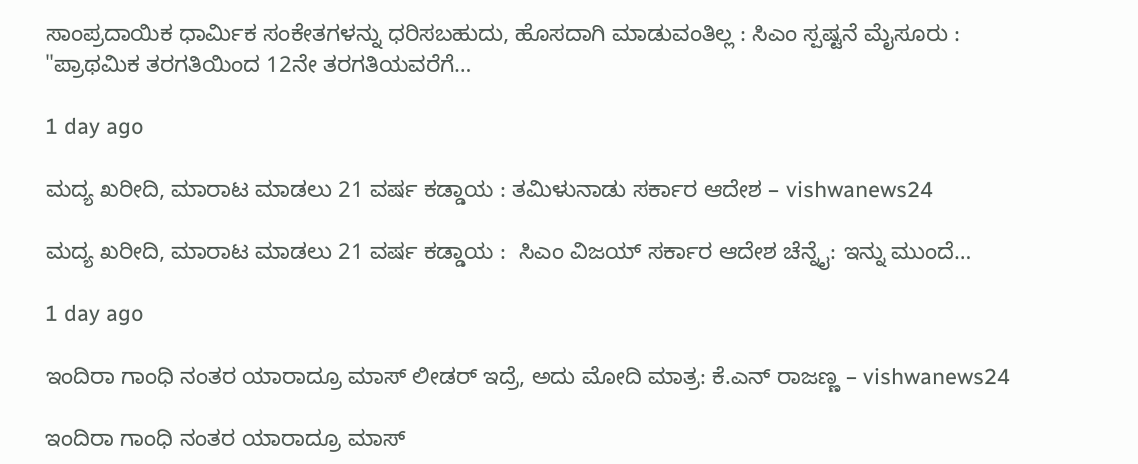ಸಾಂಪ್ರದಾಯಿಕ ಧಾರ್ಮಿಕ ಸಂಕೇತಗಳನ್ನು ಧರಿಸಬಹುದು, ಹೊಸದಾಗಿ ಮಾಡುವಂತಿಲ್ಲ : ಸಿಎಂ ಸ್ಪಷ್ಟನೆ ಮೈಸೂರು : "ಪ್ರಾಥಮಿಕ ತರಗತಿಯಿಂದ 12ನೇ ತರಗತಿಯವರೆಗೆ…

1 day ago

ಮದ್ಯ ಖರೀದಿ, ಮಾರಾಟ ಮಾಡಲು 21 ವರ್ಷ ಕಡ್ಡಾಯ : ತಮಿಳುನಾಡು ಸರ್ಕಾರ ಆದೇಶ – vishwanews24

ಮದ್ಯ ಖರೀದಿ, ಮಾರಾಟ ಮಾಡಲು 21 ವರ್ಷ ಕಡ್ಡಾಯ :  ಸಿಎಂ ವಿಜಯ್ ಸರ್ಕಾರ ಆದೇಶ ಚೆನ್ನೈ: ಇನ್ನು ಮುಂದೆ…

1 day ago

ಇಂದಿರಾ ಗಾಂಧಿ ನಂತರ ಯಾರಾದ್ರೂ ಮಾಸ್ ಲೀಡರ್ ಇದ್ರೆ, ಅದು ಮೋದಿ ಮಾತ್ರ: ಕೆ.ಎನ್‌ ರಾಜಣ್ಣ – vishwanews24

ಇಂದಿರಾ ಗಾಂಧಿ ನಂತರ ಯಾರಾದ್ರೂ ಮಾಸ್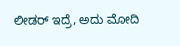ಲೀಡರ್ ಇದ್ರೆ, ಅದು ಮೋದಿ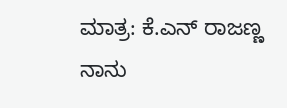ಮಾತ್ರ: ಕೆ.ಎನ್‌ ರಾಜಣ್ಣ ನಾನು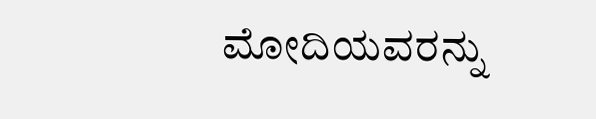ಮೋದಿಯವರನ್ನು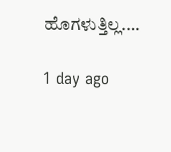ಹೊಗಳುತ್ತಿಲ್ಲ.…

1 day ago